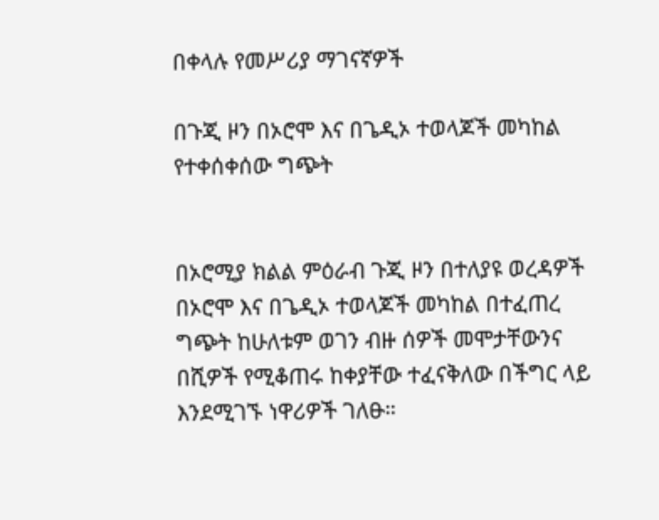በቀላሉ የመሥሪያ ማገናኛዎች

በጉጂ ዞን በኦሮሞ እና በጌዲኦ ተወላጆች መካከል የተቀሰቀሰው ግጭት


በኦሮሚያ ክልል ምዕራብ ጉጂ ዞን በተለያዩ ወረዳዎች በኦሮሞ እና በጌዲኦ ተወላጆች መካከል በተፈጠረ ግጭት ከሁለቱም ወገን ብዙ ሰዎች መሞታቸውንና በሺዎች የሚቆጠሩ ከቀያቸው ተፈናቅለው በችግር ላይ እንደሚገኙ ነዋሪዎች ገለፁ።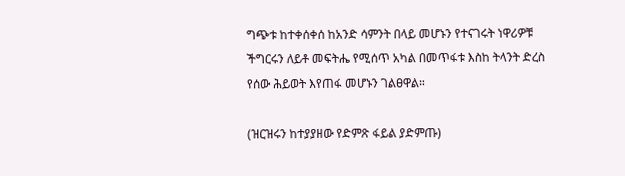ግጭቱ ከተቀሰቀሰ ከአንድ ሳምንት በላይ መሆኑን የተናገሩት ነዋሪዎቹ ችግርሩን ለይቶ መፍትሔ የሚሰጥ አካል በመጥፋቱ እስከ ትላንት ድረስ የሰው ሕይወት እየጠፋ መሆኑን ገልፀዋል።

(ዝርዝሩን ከተያያዘው የድምጽ ፋይል ያድምጡ)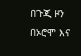በጉጂ ዞን በኦሮሞ እና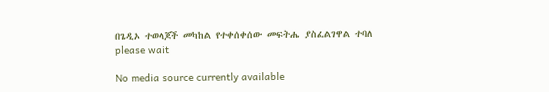በጌዲኦ ተወላጆች መካከል የተቀሰቀሰው መፍትሔ ያስፈልገዋል ተባለ
please wait

No media source currently available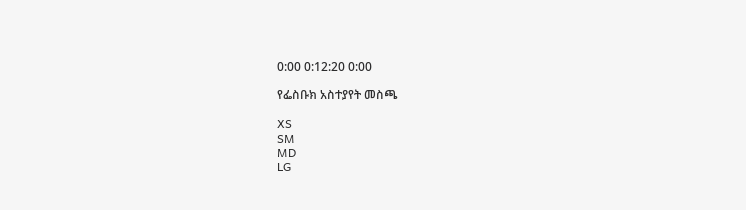0:00 0:12:20 0:00

የፌስቡክ አስተያየት መስጫ

XS
SM
MD
LG